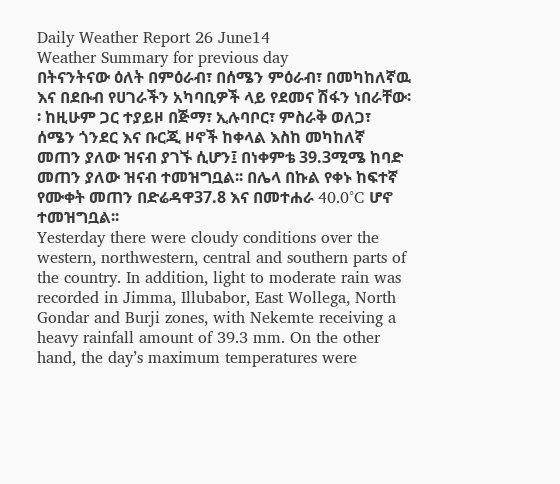Daily Weather Report 26 June14
Weather Summary for previous day
በትናንትናው ዕለት በምዕራብ፣ በሰሜን ምዕራብ፣ በመካከለኛዉ እና በደቡብ የሀገራችን አካባቢዎች ላይ የደመና ሽፋን ነበራቸው፡፡ ከዚሁም ጋር ተያይዞ በጅማ፣ ኢሉባቦር፣ ምስራቅ ወለጋ፣ ሰሜን ጎንደር እና ቡርጂ ዞኖች ከቀላል እስከ መካከለኛ መጠን ያለው ዝናብ ያገኙ ሲሆን፤ በነቀምቴ 39.3ሚሜ ከባድ መጠን ያለው ዝናብ ተመዝግቧል፡፡ በሌላ በኩል የቀኑ ከፍተኛ የሙቀት መጠን በድሬዳዋ37.8 እና በመተሐራ 40.0°C ሆኖ ተመዝግቧል፡፡
Yesterday there were cloudy conditions over the western, northwestern, central and southern parts of the country. In addition, light to moderate rain was recorded in Jimma, Illubabor, East Wollega, North Gondar and Burji zones, with Nekemte receiving a heavy rainfall amount of 39.3 mm. On the other hand, the day’s maximum temperatures were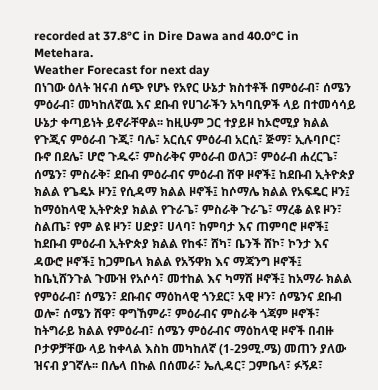recorded at 37.8°C in Dire Dawa and 40.0°C in Metehara.
Weather Forecast for next day
በነገው ዕለት ዝናብ ሰጭ የሆኑ የአየር ሁኔታ ክስተቶች በምዕራብ፣ ሰሜን ምዕራብ፣ መካከለኛዉ እና ደቡብ የሀገራችን አካባቢዎች ላይ በተመሳሳይ ሁኔታ ቀጣይነት ይኖራቸዋል፡፡ ከዚሁም ጋር ተያይዞ ከኦሮሚያ ክልል የጉጂና ምዕራብ ጉጂ፣ ባሌ፣ አርሲና ምዕራብ አርሲ፣ ጅማ፣ ኢሉባቦር፣ ቡኖ በደሌ፣ ሆሮ ጉዱሩ፣ ምስራቅና ምዕራብ ወለጋ፣ ምዕራብ ሐረርጌ፣ ሰሜን፣ ምስራቅ፣ ደቡብ ምዕራብና ምዕራብ ሸዋ ዞኖች፤ ከደቡብ ኢትዮጵያ ክልል የጌዴኦ ዞን፤ የሲዳማ ክልል ዞኖች፤ ከሶማሌ ክልል የአፍዴር ዞን፤ ከማዕከላዊ ኢትዮጵያ ክልል የጉራጌ፣ ምስራቅ ጉራጌ፣ ማረቆ ልዩ ዞን፣ ስልጤ፣ የም ልዩ ዞን፣ ሀድያ፣ ሀላባ፣ ከምባታ እና ጠምባሮ ዞኖች፤ ከደቡብ ምዕራብ ኢትዮጵያ ክልል የከፋ፣ ሸካ፣ ቤንች ሸኮ፣ ኮንታ እና ዳውሮ ዞኖች፤ ከጋምቤላ ክልል የአኝዋክ እና ማጃንግ ዞኖች፤ ከቤኒሸንጉል ጉሙዝ የአሶሳ፣ መተከል እና ካማሽ ዞኖች፤ ከአማራ ክልል የምዕራብ፣ ሰሜን፣ ደቡብና ማዕከላዊ ጎንደር፣ አዊ ዞን፣ ሰሜንና ደቡብ ወሎ፣ ሰሜን ሸዋ፣ ዋግኸምራ፣ ምዕራብና ምስራቅ ጎጃም ዞኖች፣ ከትግራይ ክልል የምዕራብ፣ ሰሜን ምዕራብና ማዕከላዊ ዞኖች በብዙ ቦታዎቻቸው ላይ ከቀላል እስከ መካከለኛ (1-29ሚ.ሜ) መጠን ያለው ዝናብ ያገኛሉ፡፡ በሌላ በኩል በሰመራ፣ ኤሊዳር፣ ጋምቤላ፣ ፉኝዶ፣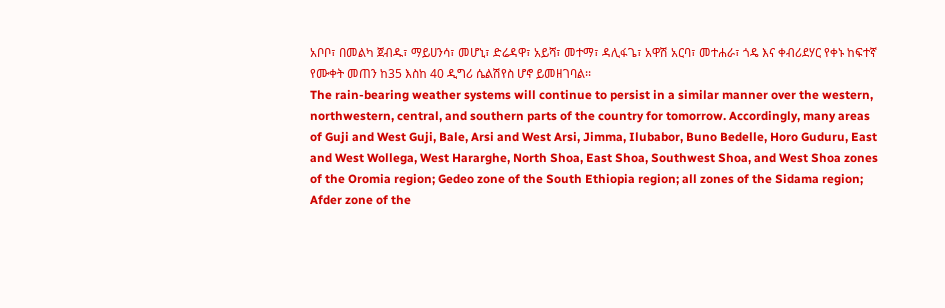አቦቦ፣ በመልካ ጀብዱ፣ ማይሀንሳ፣ መሆኒ፣ ድሬዳዋ፣ አይሻ፣ መተማ፣ ዳሊፋጌ፣ አዋሽ አርባ፣ መተሐራ፣ ጎዴ እና ቀብሪደሃር የቀኑ ከፍተኛ የሙቀት መጠን ከ35 እስከ 40 ዲግሪ ሴልሽየስ ሆኖ ይመዘገባል፡፡
The rain-bearing weather systems will continue to persist in a similar manner over the western, northwestern, central, and southern parts of the country for tomorrow. Accordingly, many areas of Guji and West Guji, Bale, Arsi and West Arsi, Jimma, Ilubabor, Buno Bedelle, Horo Guduru, East and West Wollega, West Hararghe, North Shoa, East Shoa, Southwest Shoa, and West Shoa zones of the Oromia region; Gedeo zone of the South Ethiopia region; all zones of the Sidama region; Afder zone of the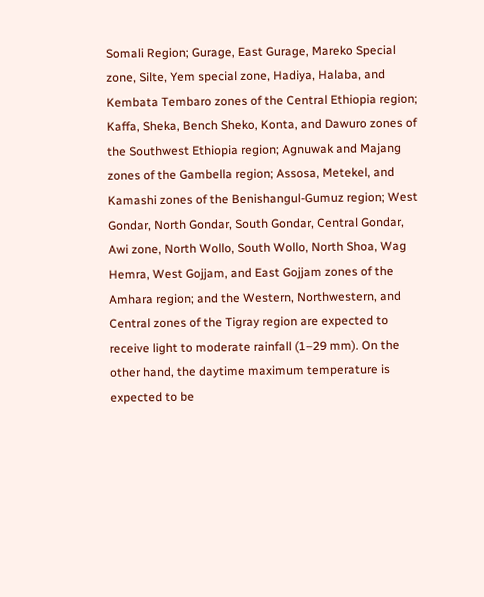Somali Region; Gurage, East Gurage, Mareko Special zone, Silte, Yem special zone, Hadiya, Halaba, and Kembata Tembaro zones of the Central Ethiopia region; Kaffa, Sheka, Bench Sheko, Konta, and Dawuro zones of the Southwest Ethiopia region; Agnuwak and Majang zones of the Gambella region; Assosa, Metekel, and Kamashi zones of the Benishangul-Gumuz region; West Gondar, North Gondar, South Gondar, Central Gondar, Awi zone, North Wollo, South Wollo, North Shoa, Wag Hemra, West Gojjam, and East Gojjam zones of the Amhara region; and the Western, Northwestern, and Central zones of the Tigray region are expected to receive light to moderate rainfall (1–29 mm). On the other hand, the daytime maximum temperature is expected to be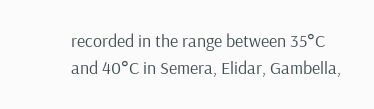recorded in the range between 35°C and 40°C in Semera, Elidar, Gambella,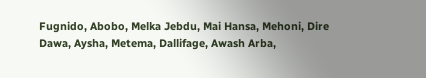Fugnido, Abobo, Melka Jebdu, Mai Hansa, Mehoni, Dire Dawa, Aysha, Metema, Dallifage, Awash Arba,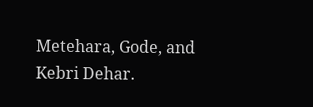Metehara, Gode, and Kebri Dehar.